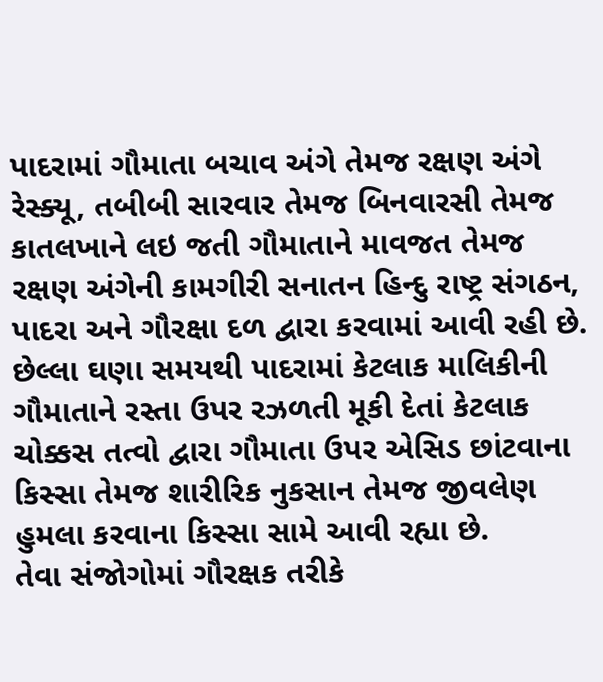પાદરામાં ગૌમાતા બચાવ અંગે તેમજ રક્ષણ અંગે રેસ્ક્યૂ, તબીબી સારવાર તેમજ બિનવારસી તેમજ કાતલખાને લઇ જતી ગૌમાતાને માવજત તેમજ રક્ષણ અંગેની કામગીરી સનાતન હિન્દુ રાષ્ટ્ર સંગઠન, પાદરા અને ગૌરક્ષા દળ દ્વારા કરવામાં આવી રહી છે.
છેલ્લા ઘણા સમયથી પાદરામાં કેટલાક માલિકીની ગૌમાતાને રસ્તા ઉપર રઝળતી મૂકી દેતાં કેટલાક ચોક્કસ તત્વો દ્વારા ગૌમાતા ઉપર એસિડ છાંટવાના કિસ્સા તેમજ શારીરિક નુકસાન તેમજ જીવલેણ હુમલા કરવાના કિસ્સા સામે આવી રહ્યા છે.
તેવા સંજોગોમાં ગૌરક્ષક તરીકે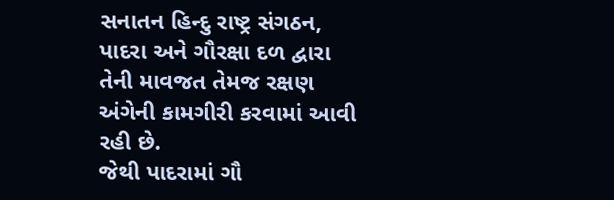સનાતન હિન્દુ રાષ્ટ્ર સંગઠન, પાદરા અને ગૌરક્ષા દળ દ્વારા તેની માવજત તેમજ રક્ષણ અંગેની કામગીરી કરવામાં આવી રહી છે.
જેથી પાદરામાં ગૌ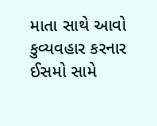માતા સાથે આવો કુવ્યવહાર કરનાર ઈસમો સામે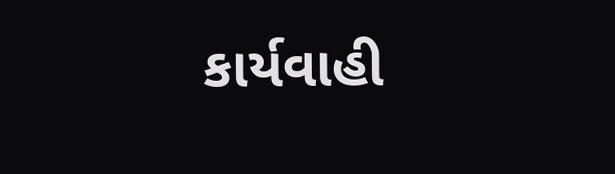કાર્યવાહી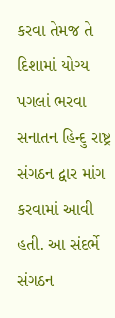કરવા તેમજ તે દિશામાં યોગ્ય પગલાં ભરવા સનાતન હિન્દુ રાષ્ટ્ર સંગઠન દ્વાર માંગ કરવામાં આવી હતી. આ સંદર્ભે સંગઠન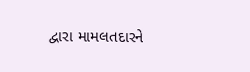દ્વારા મામલતદારને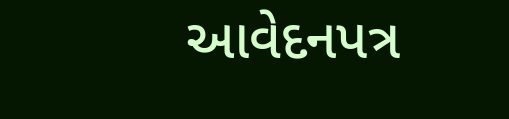આવેદનપત્ર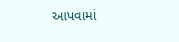આપવામાં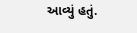આવ્યું હતું.